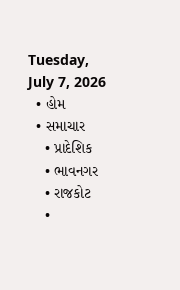Tuesday, July 7, 2026
  • હોમ
  • સમાચાર
    • પ્રાદેશિક
    • ભાવનગર
    • રાજકોટ
    •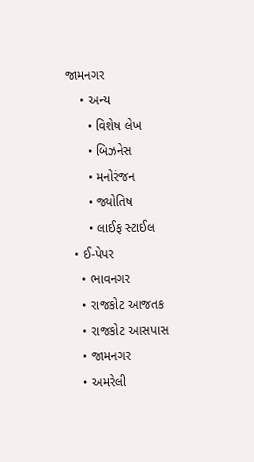જામનગર
    • અન્ય
      • વિશેષ લેખ
      • બિઝનેસ
      • મનોરંજન
      • જ્યોતિષ
      • લાઈફ સ્ટાઈલ
  • ઈ-પેપર
    • ભાવનગર
    • રાજકોટ આજતક
    • રાજકોટ આસપાસ
    • જામનગર
    • અમરેલી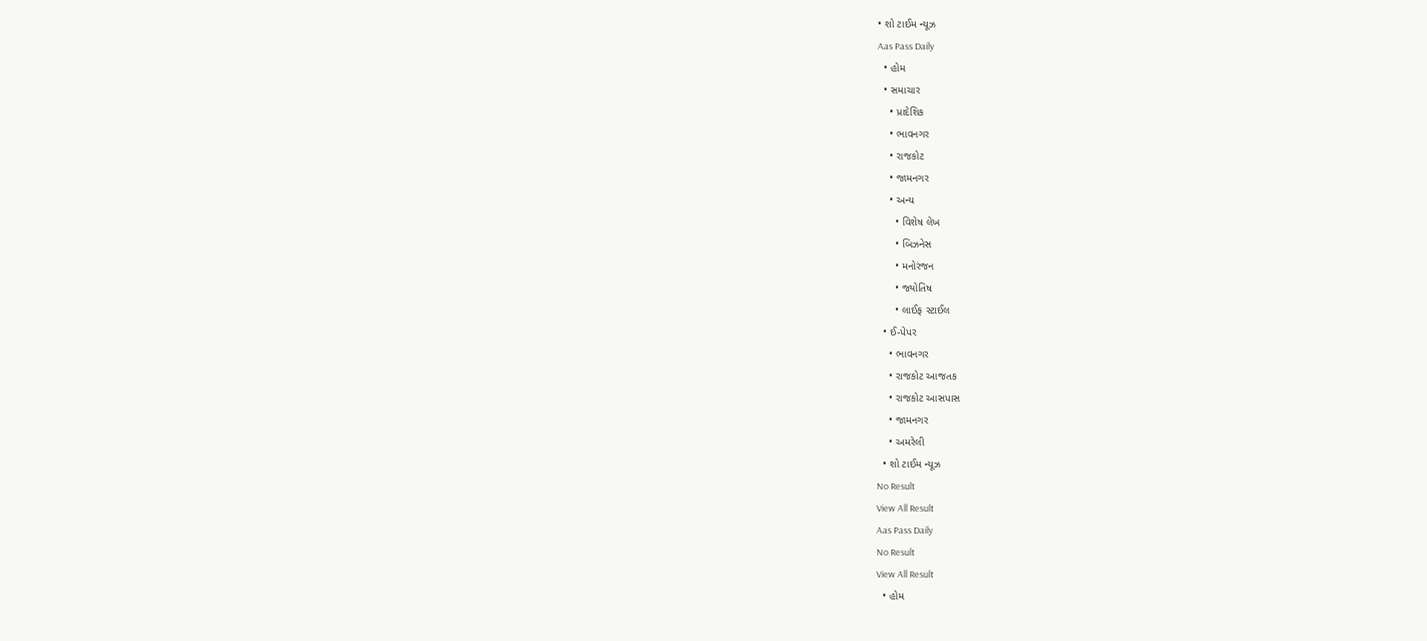• શો ટાઈમ ન્યૂઝ
Aas Pass Daily
  • હોમ
  • સમાચાર
    • પ્રાદેશિક
    • ભાવનગર
    • રાજકોટ
    • જામનગર
    • અન્ય
      • વિશેષ લેખ
      • બિઝનેસ
      • મનોરંજન
      • જ્યોતિષ
      • લાઈફ સ્ટાઈલ
  • ઈ-પેપર
    • ભાવનગર
    • રાજકોટ આજતક
    • રાજકોટ આસપાસ
    • જામનગર
    • અમરેલી
  • શો ટાઈમ ન્યૂઝ
No Result
View All Result
Aas Pass Daily
No Result
View All Result
  • હોમ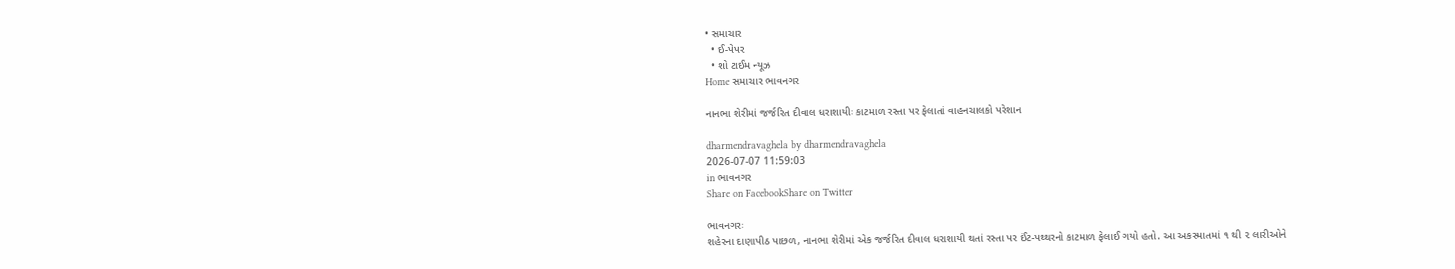• સમાચાર
  • ઈ-પેપર
  • શો ટાઈમ ન્યૂઝ
Home સમાચાર ભાવનગર

નાનભા શેરીમાં જર્જરિત દીવાલ ધરાશાયીઃ કાટમાળ રસ્તા પર ફેલાતાં વાહનચાલકો પરેશાન

dharmendravaghela by dharmendravaghela
2026-07-07 11:59:03
in ભાવનગર
Share on FacebookShare on Twitter

ભાવનગરઃ
શહેરના દાણાપીઠ પાછળ, નાનભા શેરીમાં એક જર્જરિત દીવાલ ધરાશાયી થતાં રસ્તા પર ઈંટ-પથ્થરનો કાટમાળ ફેલાઈ ગયો હતો. આ અકસ્માતમાં ૧ થી ૨ લારીઓને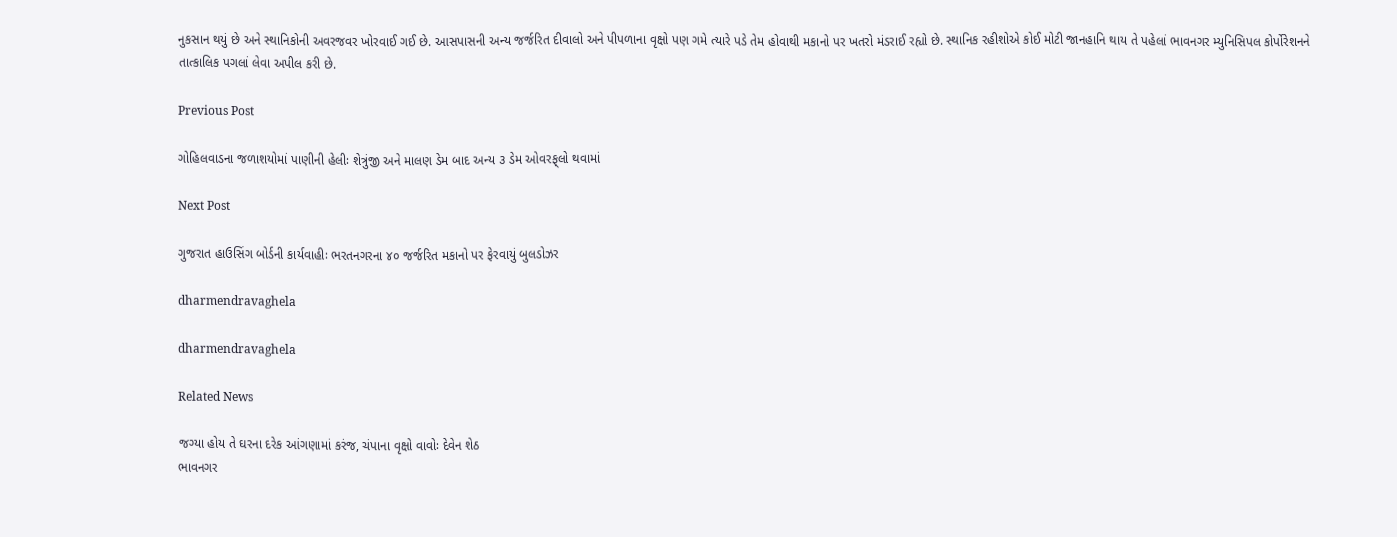નુકસાન થયું છે અને સ્થાનિકોની અવરજવર ખોરવાઈ ગઈ છે. આસપાસની અન્ય જર્જરિત દીવાલો અને પીપળાના વૃક્ષો પણ ગમે ત્યારે પડે તેમ હોવાથી મકાનો પર ખતરો મંડરાઈ રહ્યો છે. સ્થાનિક રહીશોએ કોઈ મોટી જાનહાનિ થાય તે પહેલાં ભાવનગર મ્યુનિસિપલ કોર્પોરેશનને તાત્કાલિક પગલાં લેવા અપીલ કરી છે.

Previous Post

ગોહિલવાડના જળાશયોમાં પાણીની હેલીઃ શેત્રુંજી અને માલણ ડેમ બાદ અન્ય ૩ ડેમ ઓવરફ્‌લો થવામાં

Next Post

ગુજરાત હાઉસિંગ બોર્ડની કાર્યવાહીઃ ભરતનગરના ૪૦ જર્જરિત મકાનો પર ફેરવાયું બુલડોઝર

dharmendravaghela

dharmendravaghela

Related News

જગ્યા હોય તે ઘરના દરેક આંગણામાં કરંજ, ચંપાના વૃક્ષો વાવોઃ દેવેન શેઠ
ભાવનગર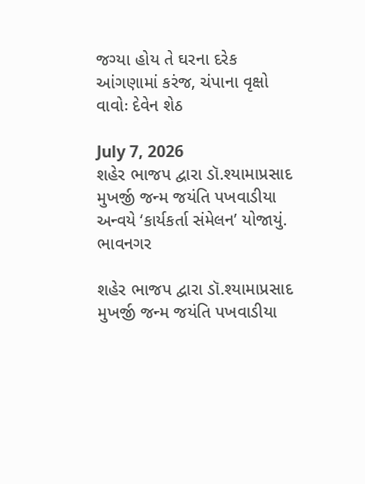જગ્યા હોય તે ઘરના દરેક આંગણામાં કરંજ, ચંપાના વૃક્ષો વાવોઃ દેવેન શેઠ

July 7, 2026
શહેર ભાજપ દ્વારા ડૉ.શ્યામાપ્રસાદ મુખર્જી જન્મ જયંતિ પખવાડીયા અન્વયે ‘કાર્યકર્તા સંમેલન’ યોજાયું.
ભાવનગર

શહેર ભાજપ દ્વારા ડૉ.શ્યામાપ્રસાદ મુખર્જી જન્મ જયંતિ પખવાડીયા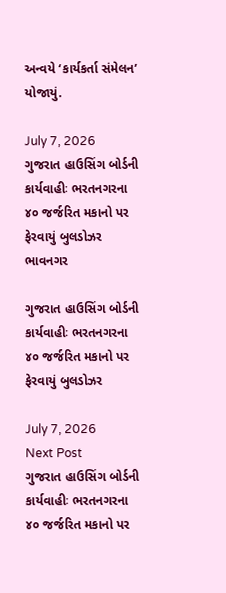અન્વયે ‘કાર્યકર્તા સંમેલન’ યોજાયું.

July 7, 2026
ગુજરાત હાઉસિંગ બોર્ડની કાર્યવાહીઃ ભરતનગરના ૪૦ જર્જરિત મકાનો પર ફેરવાયું બુલડોઝર
ભાવનગર

ગુજરાત હાઉસિંગ બોર્ડની કાર્યવાહીઃ ભરતનગરના ૪૦ જર્જરિત મકાનો પર ફેરવાયું બુલડોઝર

July 7, 2026
Next Post
ગુજરાત હાઉસિંગ બોર્ડની કાર્યવાહીઃ ભરતનગરના ૪૦ જર્જરિત મકાનો પર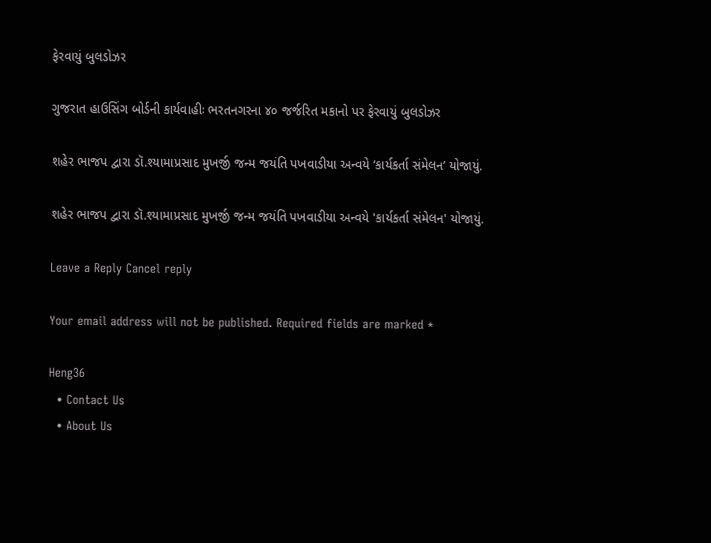ફેરવાયું બુલડોઝર

ગુજરાત હાઉસિંગ બોર્ડની કાર્યવાહીઃ ભરતનગરના ૪૦ જર્જરિત મકાનો પર ફેરવાયું બુલડોઝર

શહેર ભાજપ દ્વારા ડૉ.શ્યામાપ્રસાદ મુખર્જી જન્મ જયંતિ પખવાડીયા અન્વયે ‘કાર્યકર્તા સંમેલન’ યોજાયું.

શહેર ભાજપ દ્વારા ડૉ.શ્યામાપ્રસાદ મુખર્જી જન્મ જયંતિ પખવાડીયા અન્વયે 'કાર્યકર્તા સંમેલન' યોજાયું.

Leave a Reply Cancel reply

Your email address will not be published. Required fields are marked *

Heng36
  • Contact Us
  • About Us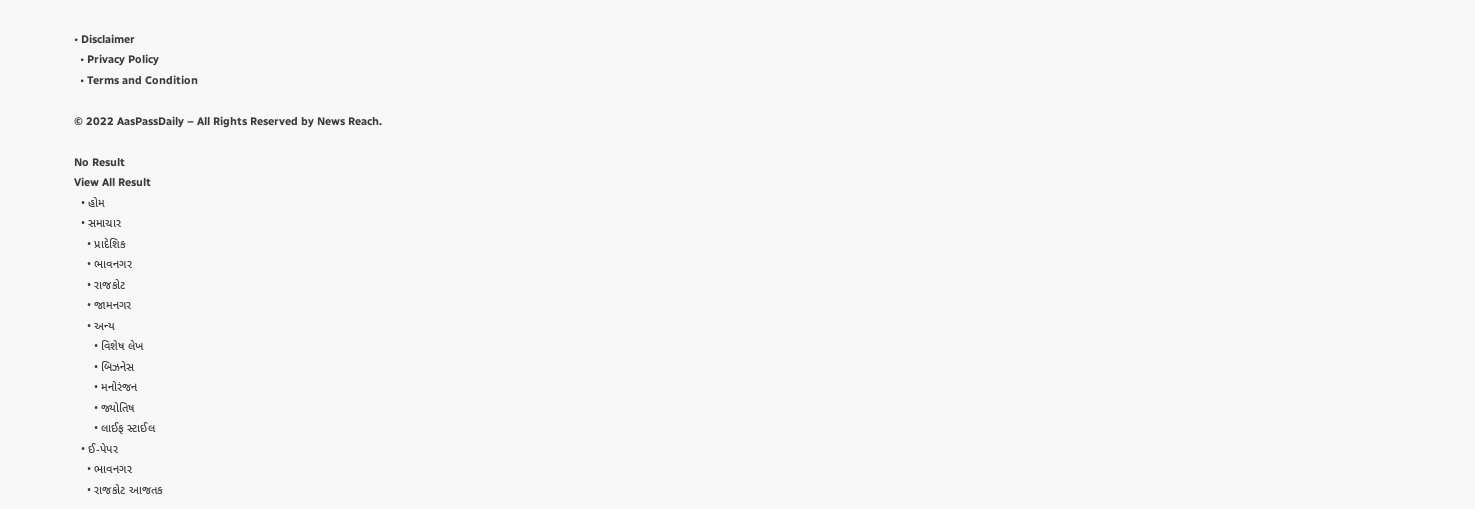• Disclaimer
  • Privacy Policy
  • Terms and Condition

© 2022 AasPassDaily – All Rights Reserved by News Reach.

No Result
View All Result
  • હોમ
  • સમાચાર
    • પ્રાદેશિક
    • ભાવનગર
    • રાજકોટ
    • જામનગર
    • અન્ય
      • વિશેષ લેખ
      • બિઝનેસ
      • મનોરંજન
      • જ્યોતિષ
      • લાઈફ સ્ટાઈલ
  • ઈ-પેપર
    • ભાવનગર
    • રાજકોટ આજતક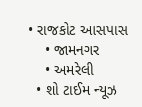• રાજકોટ આસપાસ
    • જામનગર
    • અમરેલી
  • શો ટાઈમ ન્યૂઝ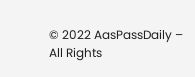© 2022 AasPassDaily – All Rights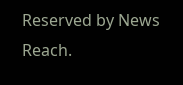Reserved by News Reach.